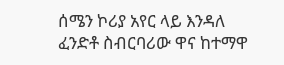ሰሜን ኮሪያ አየር ላይ እንዳለ ፈንድቶ ስብርባሪው ዋና ከተማዋ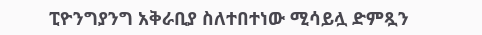ፒዮንግያንግ አቅራቢያ ስለተበተነው ሚሳይሏ ድምጿን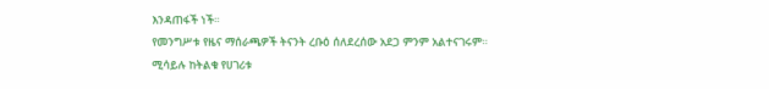እንዳጠፋች ነች።
የመንግሥቱ የዜና ማሰራጫዎች ትናንት ረቡዕ ሰለደረሰው አደጋ ምንም አልተናገሩም።
ሚሳይሉ ከትልቁ የሀገሪቱ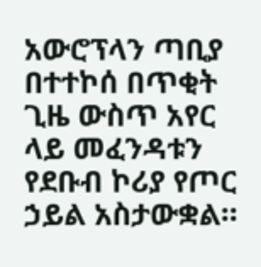አውሮፕላን ጣቢያ በተተኮሰ በጥቂት ጊዜ ውስጥ አየር ላይ መፈንዳቱን የደቡብ ኮሪያ የጦር ኃይል አስታውቋል።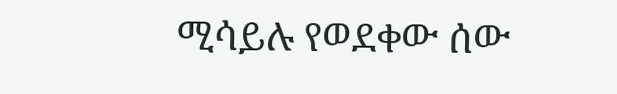ሚሳይሉ የወደቀው ሰው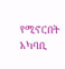የሚኖርበት አካባቢ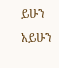ይሁን አይሁን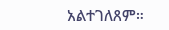አልተገለጸም።